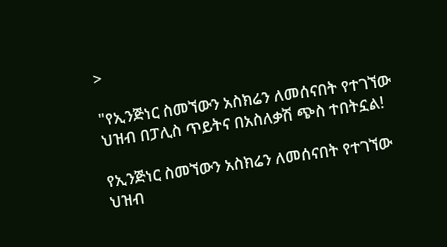>

"የኢንጅነር ስመኘውን አስክሬን ለመሰናበት የተገኘው ህዝብ በፓሊስ ጥይትና በአስለቃሽ ጭስ ተበትኗል!

የኢንጅነር ስመኘውን አስክሬን ለመሰናበት የተገኘው ህዝብ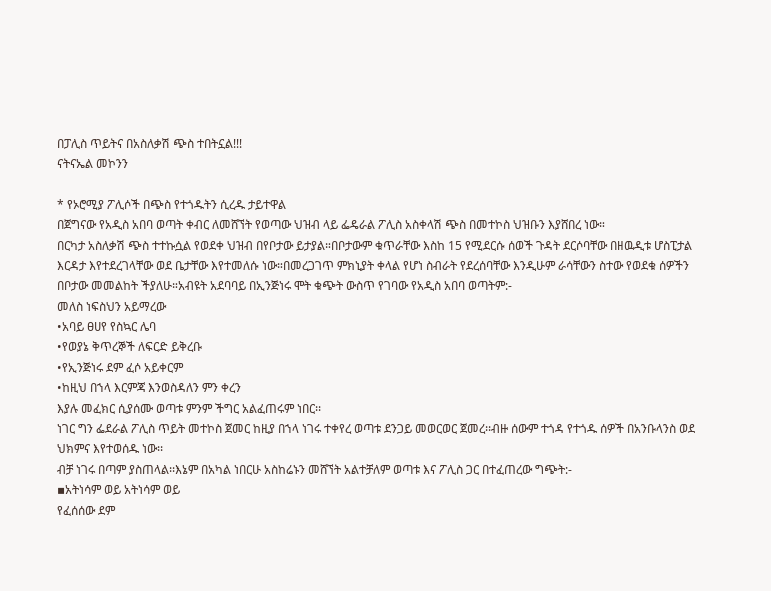በፓሊስ ጥይትና በአስለቃሽ ጭስ ተበትኗል!!!
ናትናኤል መኮንን

* የኦሮሚያ ፖሊሶች በጭስ የተጎዱትን ሲረዱ ታይተዋል
በጀግናው የአዲስ አበባ ወጣት ቀብር ለመሸኘት የወጣው ህዝብ ላይ ፌዴራል ፖሊስ አስቀላሽ ጭስ በመተኮስ ህዝቡን እያሸበረ ነው።
በርካታ አስለቃሽ ጭስ ተተኩሷል የወደቀ ህዝብ በየቦታው ይታያል።በቦታውም ቁጥራቸው እስከ 15 የሚደርሱ ሰወች ጉዳት ደርሶባቸው በዘዉዲቱ ሆስፒታል እርዳታ እየተደረገላቸው ወደ ቤታቸው እየተመለሱ ነው።በመረጋገጥ ምክኒያት ቀላል የሆነ ስብራት የደረሰባቸው እንዲሁም ራሳቸውን ስተው የወደቁ ሰዎችን በቦታው መመልከት ችያለሁ።አብዩት አደባባይ በኢንጅነሩ ሞት ቁጭት ውስጥ የገባው የአዲስ አበባ ወጣትም:-
መለስ ነፍስህን አይማረው
•አባይ ፀሀየ የስኳር ሌባ
•የወያኔ ቅጥረኞች ለፍርድ ይቅረቡ
•የኢንጅነሩ ደም ፈሶ አይቀርም
•ከዚህ በኀላ እርምጃ እንወስዳለን ምን ቀረን
እያሉ መፈክር ሲያሰሙ ወጣቱ ምንም ችግር አልፈጠሩም ነበር፡፡
ነገር ግን ፌደራል ፖሊስ ጥይት መተኮስ ጀመር ከዚያ በኀላ ነገሩ ተቀየረ ወጣቱ ደንጋይ መወርወር ጀመረ፡፡ብዙ ሰውም ተጎዳ የተጎዱ ሰዎች በአንቡላንስ ወደ ህክምና እየተወሰዱ ነው፡፡
ብቻ ነገሩ በጣም ያስጠላል፡፡እኔም በአካል ነበርሁ አስከሬኑን መሸኘት አልተቻለም ወጣቱ እና ፖሊስ ጋር በተፈጠረው ግጭት:-
▪አትነሳም ወይ አትነሳም ወይ
የፈሰሰው ደም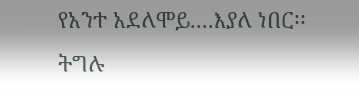የአንተ አደለሞይ....እያለ ነበር፡፡
ትግሉ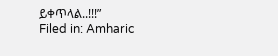ይቀጥላል..!!!”
Filed in: Amharic